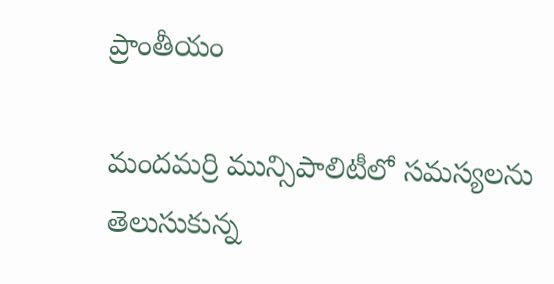ప్రాంతీయం

మందమర్రి మున్సిపాలిటీలో సమస్యలను తెలుసుకున్న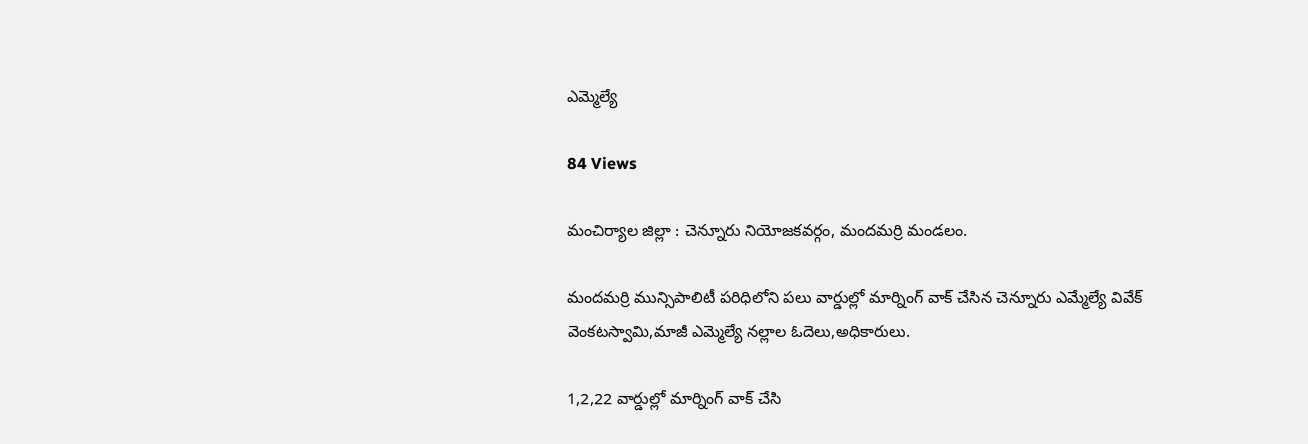ఎమ్మెల్యే

84 Views

మంచిర్యాల జిల్లా : చెన్నూరు నియోజకవర్గం, మందమర్రి మండలం.

మందమర్రి మున్సిపాలిటీ పరిధిలోని పలు వార్డుల్లో మార్నింగ్ వాక్ చేసిన చెన్నూరు ఎమ్మేల్యే వివేక్ వెంకటస్వామి,మాజీ ఎమ్మెల్యే నల్లాల ఓదెలు,అధికారులు.

1,2,22 వార్డుల్లో మార్నింగ్ వాక్ చేసి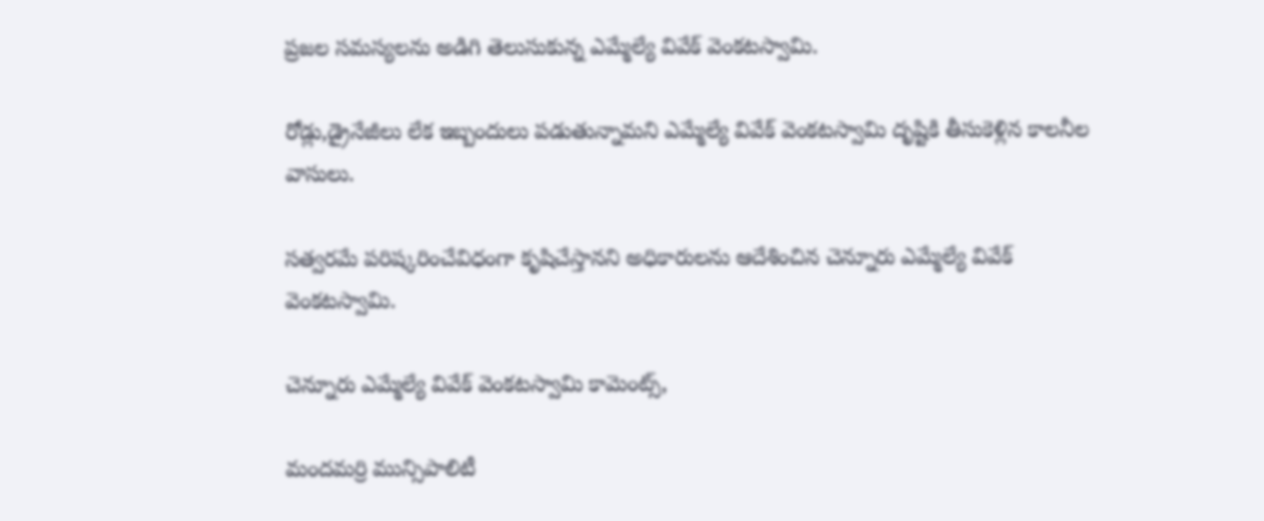ప్రజల సమస్యలను అడిగి తెలుసుకున్న ఎమ్మేల్యే వివేక్ వెంకటస్వామి.

రోడ్లు,డ్రైనేజీలు లేక ఇబ్బందులు పడుతున్నామని ఎమ్మేల్యే వివేక్ వెంకటస్వామి దృష్టికి తీసుకెళ్లిన కాలనీల వాసులు.

సత్వరమే పరిష్కరించేవిధంగా కృషిచేస్తానని అధికారులను ఆదేశించిన చెన్నూరు ఎమ్మేల్యే వివేక్ వెంకటస్వామి.

చెన్నూరు ఎమ్మేల్యే వివేక్ వెంకటస్వామి కామెంట్స్,

మందమర్రి మున్సిపాలిటీ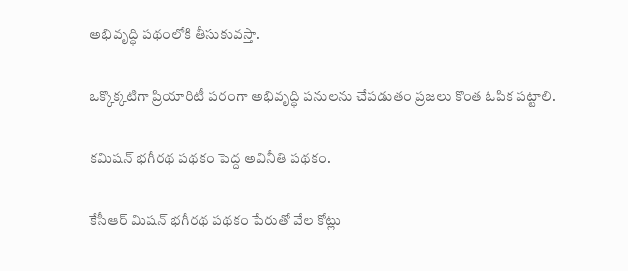అభివృద్ధి పథంలోకి తీసుకువస్తా.

ఒక్కొక్కటిగా ప్రియారిటీ పరంగా అభివృద్ధి పనులను చేపడుతం ప్రజలు కొంత ఓపిక పట్టాలి.

కమిషన్ భగీరథ పథకం పెద్ద అవినీతి పథకం.

కేసీఆర్ మిషన్ భగీరథ పథకం పేరుతో వేల కోట్లు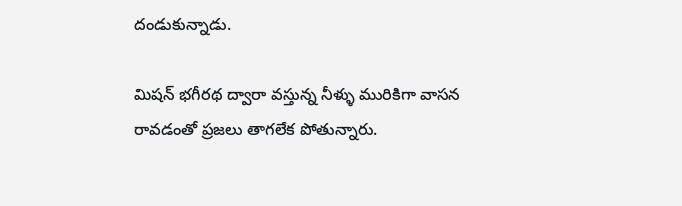దండుకున్నాడు.

మిషన్ భగీరథ ద్వారా వస్తున్న నీళ్ళు మురికిగా వాసన రావడంతో ప్రజలు తాగలేక పోతున్నారు.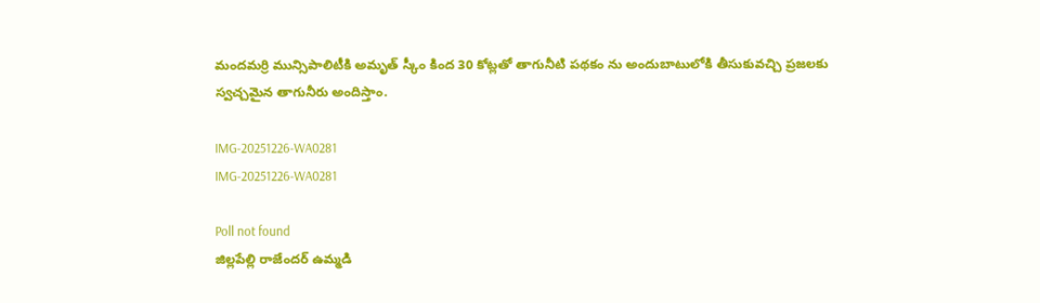మందమర్రి మున్సిపాలిటీకి అమృత్ స్కీం కింద 30 కోట్లతో తాగునీటి పథకం ను అందుబాటులోకి తీసుకువచ్చి ప్రజలకు స్వచ్చమైన తాగునీరు అందిస్తాం.

IMG-20251226-WA0281
IMG-20251226-WA0281

Poll not found
జిల్లపేల్లి రాజేందర్ ఉమ్మడి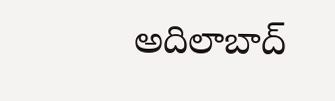అదిలాబాద్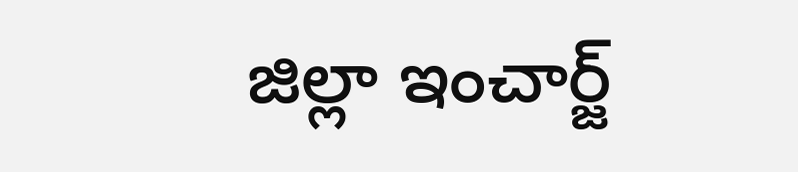జిల్లా ఇంచార్జ్